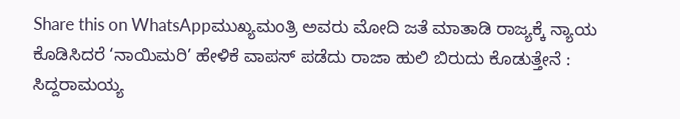Share this on WhatsAppಮುಖ್ಯಮಂತ್ರಿ ಅವರು ಮೋದಿ ಜತೆ ಮಾತಾಡಿ ರಾಜ್ಯಕ್ಕೆ ನ್ಯಾಯ ಕೊಡಿಸಿದರೆ ‘ನಾಯಿಮರಿ’ ಹೇಳಿಕೆ ವಾಪಸ್ ಪಡೆದು ರಾಜಾ ಹುಲಿ ಬಿರುದು ಕೊಡುತ್ತೇನೆ : ಸಿದ್ದರಾಮಯ್ಯ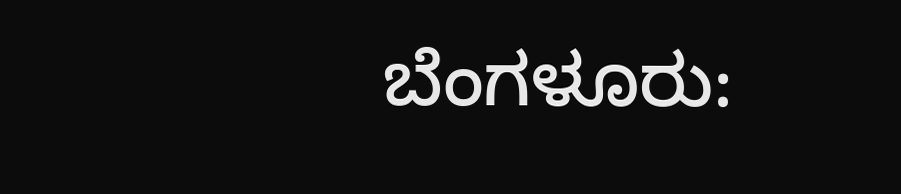ಬೆಂಗಳೂರು: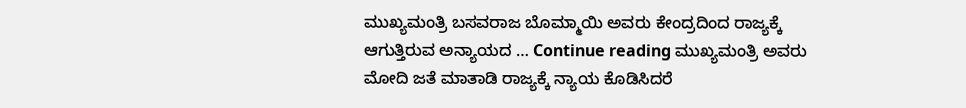ಮುಖ್ಯಮಂತ್ರಿ ಬಸವರಾಜ ಬೊಮ್ಮಾಯಿ ಅವರು ಕೇಂದ್ರದಿಂದ ರಾಜ್ಯಕ್ಕೆ ಆಗುತ್ತಿರುವ ಅನ್ಯಾಯದ … Continue reading ಮುಖ್ಯಮಂತ್ರಿ ಅವರು ಮೋದಿ ಜತೆ ಮಾತಾಡಿ ರಾಜ್ಯಕ್ಕೆ ನ್ಯಾಯ ಕೊಡಿಸಿದರೆ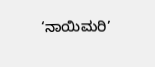‘ನಾಯಿಮರಿ’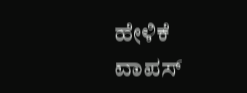ಹೇಳಿಕೆ ವಾಪಸ್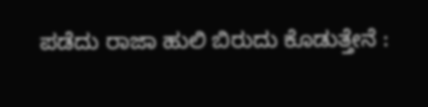ಪಡೆದು ರಾಜಾ ಹುಲಿ ಬಿರುದು ಕೊಡುತ್ತೇನೆ :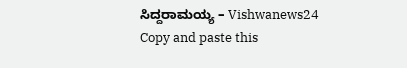ಸಿದ್ದರಾಮಯ್ಯ – Vishwanews24
Copy and paste this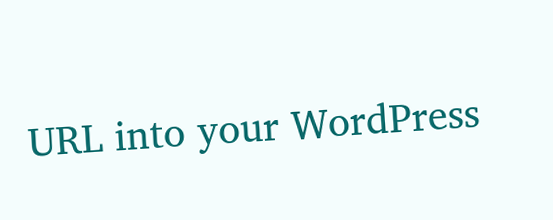URL into your WordPress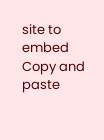site to embed
Copy and paste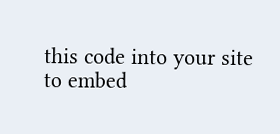this code into your site to embed